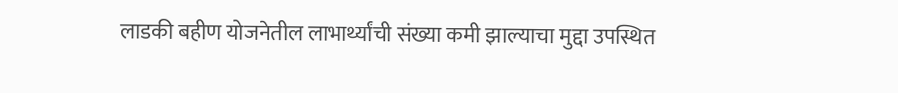लाडकी बहीण योजनेतील लाभार्थ्यांची संख्या कमी झाल्याचा मुद्दा उपस्थित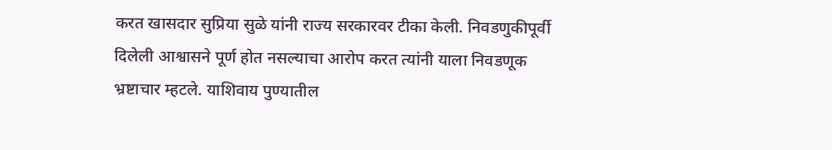करत खासदार सुप्रिया सुळे यांनी राज्य सरकारवर टीका केली. निवडणुकीपूर्वी दिलेली आश्वासने पूर्ण होत नसल्याचा आरोप करत त्यांनी याला निवडणूक भ्रष्टाचार म्हटले. याशिवाय पुण्यातील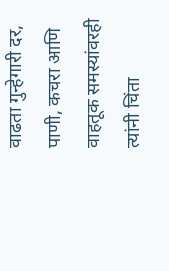वाढता गुन्हेगारी दर, पाणी, कचरा आणि वाहतूक समस्यांवरही त्यांनी चिंता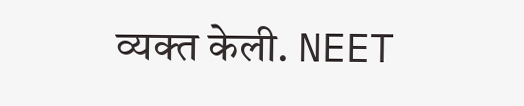व्यक्त केली. NEET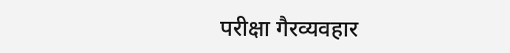परीक्षा गैरव्यवहार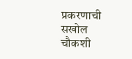प्रकरणाची सखोल चौकशी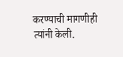करण्याची मागणीही त्यांनी केली.